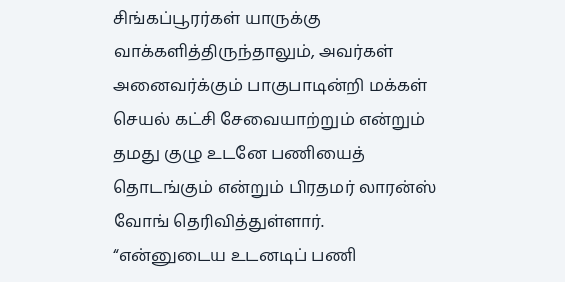சிங்கப்பூரர்கள் யாருக்கு வாக்களித்திருந்தாலும், அவர்கள் அனைவர்க்கும் பாகுபாடின்றி மக்கள் செயல் கட்சி சேவையாற்றும் என்றும் தமது குழு உடனே பணியைத் தொடங்கும் என்றும் பிரதமர் லாரன்ஸ் வோங் தெரிவித்துள்ளார்.
“என்னுடைய உடனடிப் பணி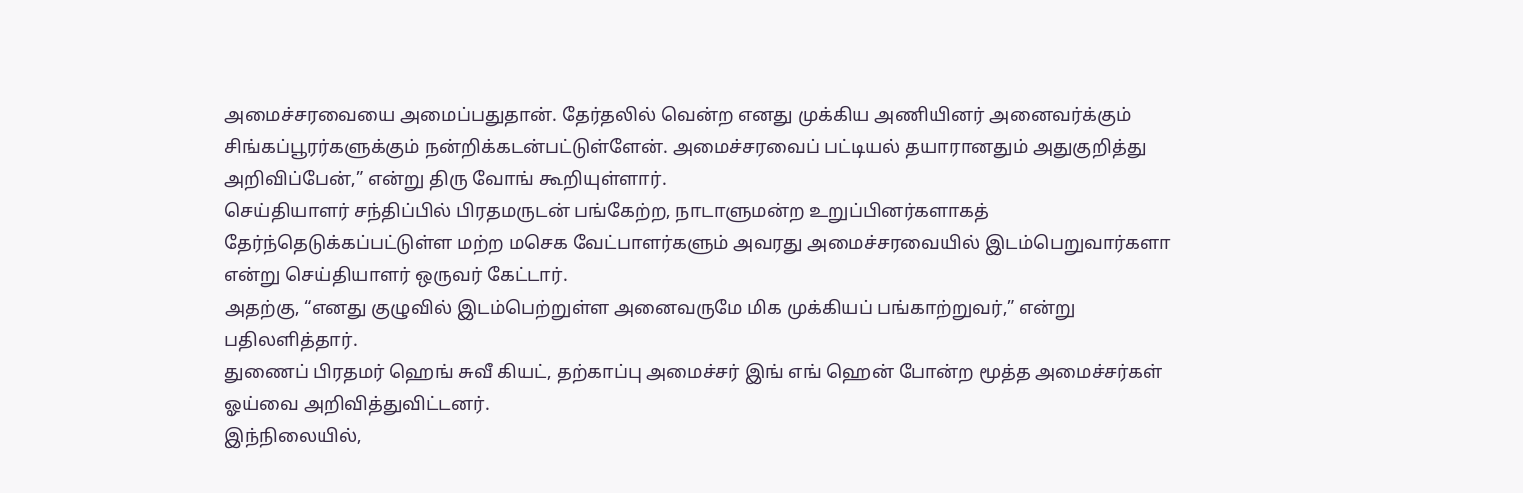அமைச்சரவையை அமைப்பதுதான். தேர்தலில் வென்ற எனது முக்கிய அணியினர் அனைவர்க்கும் சிங்கப்பூரர்களுக்கும் நன்றிக்கடன்பட்டுள்ளேன். அமைச்சரவைப் பட்டியல் தயாரானதும் அதுகுறித்து அறிவிப்பேன்,” என்று திரு வோங் கூறியுள்ளார்.
செய்தியாளர் சந்திப்பில் பிரதமருடன் பங்கேற்ற, நாடாளுமன்ற உறுப்பினர்களாகத் தேர்ந்தெடுக்கப்பட்டுள்ள மற்ற மசெக வேட்பாளர்களும் அவரது அமைச்சரவையில் இடம்பெறுவார்களா என்று செய்தியாளர் ஒருவர் கேட்டார்.
அதற்கு, “எனது குழுவில் இடம்பெற்றுள்ள அனைவருமே மிக முக்கியப் பங்காற்றுவர்,” என்று பதிலளித்தார்.
துணைப் பிரதமர் ஹெங் சுவீ கியட், தற்காப்பு அமைச்சர் இங் எங் ஹென் போன்ற மூத்த அமைச்சர்கள் ஓய்வை அறிவித்துவிட்டனர்.
இந்நிலையில்,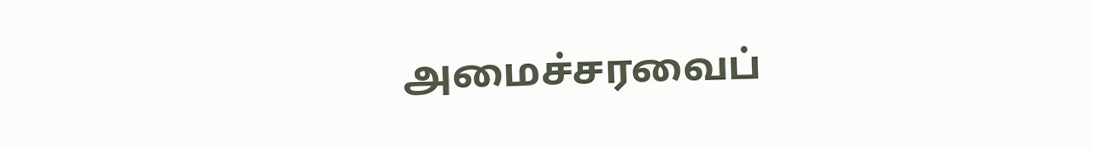அமைச்சரவைப்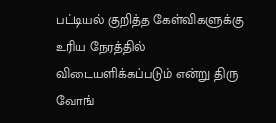பட்டியல் குறித்த கேள்விகளுக்கு உரிய நேரத்தில் விடையளிக்கப்படும் என்று திரு வோங்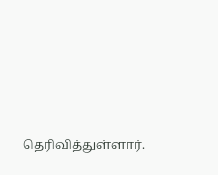தெரிவித்துள்ளார்.